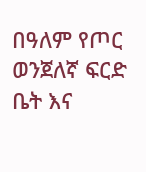በዓለም የጦር ወንጀለኛ ፍርድ ቤት እና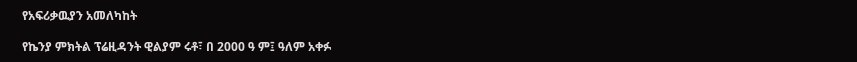የአፍሪቃዉያን አመለካከት

የኬንያ ምክትል ፕሬዚዳንት ዊልያም ሩቶ፣ በ 2000 ዓ ም፤ ዓለም አቀፉ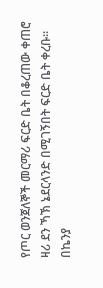የጦር ወንጀለኞች መርማሪ ፍርድ ቤት በቆረጠው ቀጠሮ ዛሪ ደን ኻኽ ኔደርላንድ በሚገኝበት ፍርድ ቤት ቀረቡ። በኬንያ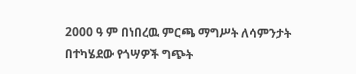2000 ዓ ም በነበረዉ ምርጫ ማግሥት ለሳምንታት በተካሄደው የጎሣዎች ግጭት